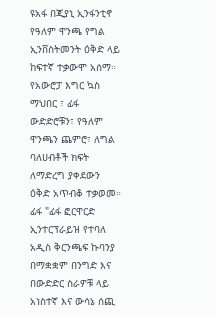ዩአፋ በጂያኒ ኢንፋንቲኖ የዓለም ዋንጫ የግል ኢንቨስትመንት ዕቅድ ላይ ከፍተኛ ተቃውሞ አሰማ።
የአውሮፓ እግር ኳስ ማህበር ፣ ፊፋ ውድድሮቹን፣ የዓለም ዋንጫን ጨምሮ፣ ለግል ባለሀብቶች ክፍት ለማድረግ ያቀደውን ዕቅድ አጥብቆ ተቃወመ።
ፊፋ "ፊፋ ፎርዋርድ ኢንተርፕራይዝ የተባለ አዲስ ቅርንጫፍ ኩባንያ በማቋቋም በንግድ እና በውድድር ስራዎቹ ላይ አነስተኛ እና ውሳኔ ሰጪ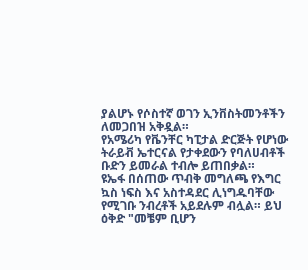ያልሆኑ የሶስተኛ ወገን ኢንቨስትመንቶችን ለመጋበዝ አቅዷል።
የአሜሪካ የቬንቸር ካፒታል ድርጅት የሆነው ትራይቭ ኤተርናል የታቀደውን የባለሀብቶች ቡድን ይመራል ተብሎ ይጠበቃል።
ዩኤፋ በሰጠው ጥብቅ መግለጫ የእግር ኳስ ነፍስ እና አስተዳደር ሊነግዱባቸው የሚገቡ ንብረቶች አይደሉም ብሏል። ይህ ዕቅድ "መቼም ቢሆን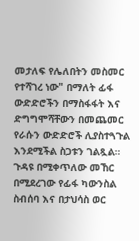መታለፍ የሌለበትን መስመር የተሻገረ ነው" በማለት ፊፋ ውድድሮችን በማስፋፋት እና ድግግሞሻቸውን በመጨመር የራሱን ውድድሮች ሊያስተጓጉል እንደሚችል ስጋቱን ገልጿል።
ጉዳዩ በሚቀጥለው መኸር በሚደረገው የፊፋ ካውንስል ስብሰባ እና በታህሳስ ወር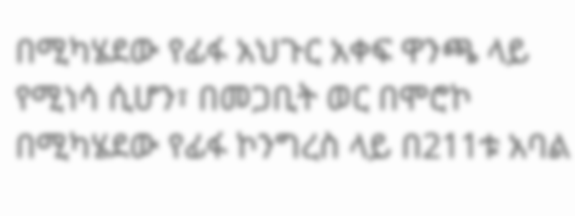በሚካሄደው የፊፋ አህጉር አቀፍ ዋንጫ ላይ የሚነሳ ሲሆን፣ በመጋቢት ወር በሞሮኮ በሚካሄደው የፊፋ ኮንግረስ ላይ በ211ቱ አባል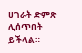ሀገራት ድምጽ ሊሰጥበት ይችላል።